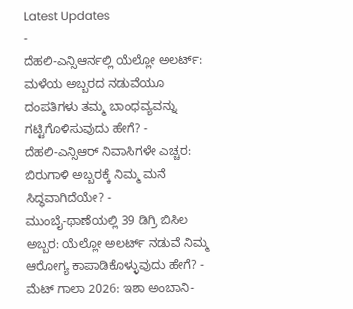Latest Updates
-
ದೆಹಲಿ-ಎನ್ಸಿಆರ್ನಲ್ಲಿ ಯೆಲ್ಲೋ ಅಲರ್ಟ್: ಮಳೆಯ ಅಬ್ಬರದ ನಡುವೆಯೂ ದಂಪತಿಗಳು ತಮ್ಮ ಬಾಂಧವ್ಯವನ್ನು ಗಟ್ಟಿಗೊಳಿಸುವುದು ಹೇಗೆ? -
ದೆಹಲಿ-ಎನ್ಸಿಆರ್ ನಿವಾಸಿಗಳೇ ಎಚ್ಚರ: ಬಿರುಗಾಳಿ ಅಬ್ಬರಕ್ಕೆ ನಿಮ್ಮ ಮನೆ ಸಿದ್ಧವಾಗಿದೆಯೇ? -
ಮುಂಬೈ-ಥಾಣೆಯಲ್ಲಿ 39 ಡಿಗ್ರಿ ಬಿಸಿಲ ಅಬ್ಬರ: ಯೆಲ್ಲೋ ಅಲರ್ಟ್ ನಡುವೆ ನಿಮ್ಮ ಆರೋಗ್ಯ ಕಾಪಾಡಿಕೊಳ್ಳುವುದು ಹೇಗೆ? -
ಮೆಟ್ ಗಾಲಾ 2026: ಇಶಾ ಅಂಬಾನಿ-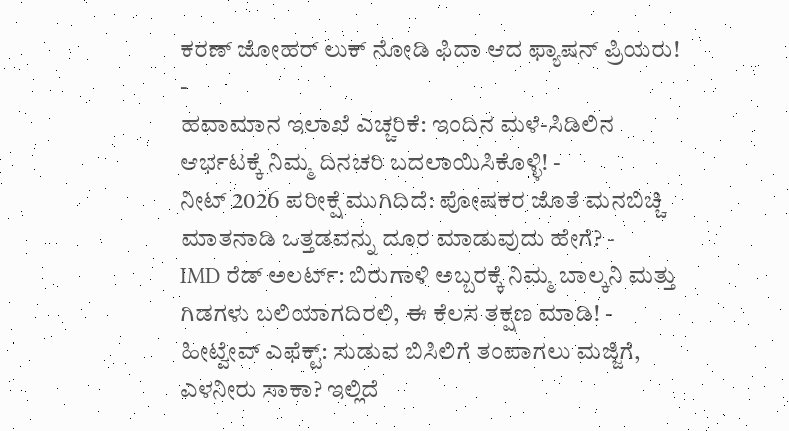ಕರಣ್ ಜೋಹರ್ ಲುಕ್ ನೋಡಿ ಫಿದಾ ಆದ ಫ್ಯಾಷನ್ ಪ್ರಿಯರು! -
ಹವಾಮಾನ ಇಲಾಖೆ ಎಚ್ಚರಿಕೆ: ಇಂದಿನ ಮಳೆ-ಸಿಡಿಲಿನ ಆರ್ಭಟಕ್ಕೆ ನಿಮ್ಮ ದಿನಚರಿ ಬದಲಾಯಿಸಿಕೊಳ್ಳಿ! -
ನೀಟ್ 2026 ಪರೀಕ್ಷೆ ಮುಗಿದಿದೆ: ಪೋಷಕರ ಜೊತೆ ಮನಬಿಚ್ಚಿ ಮಾತನಾಡಿ ಒತ್ತಡವನ್ನು ದೂರ ಮಾಡುವುದು ಹೇಗೆ? -
IMD ರೆಡ್ ಅಲರ್ಟ್: ಬಿರುಗಾಳಿ ಅಬ್ಬರಕ್ಕೆ ನಿಮ್ಮ ಬಾಲ್ಕನಿ ಮತ್ತು ಗಿಡಗಳು ಬಲಿಯಾಗದಿರಲಿ, ಈ ಕೆಲಸ ತಕ್ಷಣ ಮಾಡಿ! -
ಹೀಟ್ವೇವ್ ಎಫೆಕ್ಟ್: ಸುಡುವ ಬಿಸಿಲಿಗೆ ತಂಪಾಗಲು ಮಜ್ಜಿಗೆ, ಎಳನೀರು ಸಾಕಾ? ಇಲ್ಲಿದೆ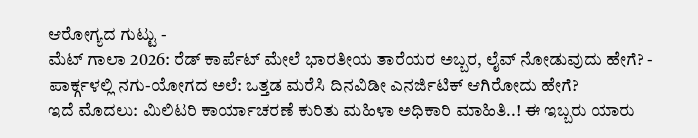ಆರೋಗ್ಯದ ಗುಟ್ಟು -
ಮೆಟ್ ಗಾಲಾ 2026: ರೆಡ್ ಕಾರ್ಪೆಟ್ ಮೇಲೆ ಭಾರತೀಯ ತಾರೆಯರ ಅಬ್ಬರ, ಲೈವ್ ನೋಡುವುದು ಹೇಗೆ? -
ಪಾರ್ಕ್ಗಳಲ್ಲಿ ನಗು-ಯೋಗದ ಅಲೆ: ಒತ್ತಡ ಮರೆಸಿ ದಿನವಿಡೀ ಎನರ್ಜಿಟಿಕ್ ಆಗಿರೋದು ಹೇಗೆ?
ಇದೆ ಮೊದಲು: ಮಿಲಿಟರಿ ಕಾರ್ಯಾಚರಣೆ ಕುರಿತು ಮಹಿಳಾ ಅಧಿಕಾರಿ ಮಾಹಿತಿ..! ಈ ಇಬ್ಬರು ಯಾರು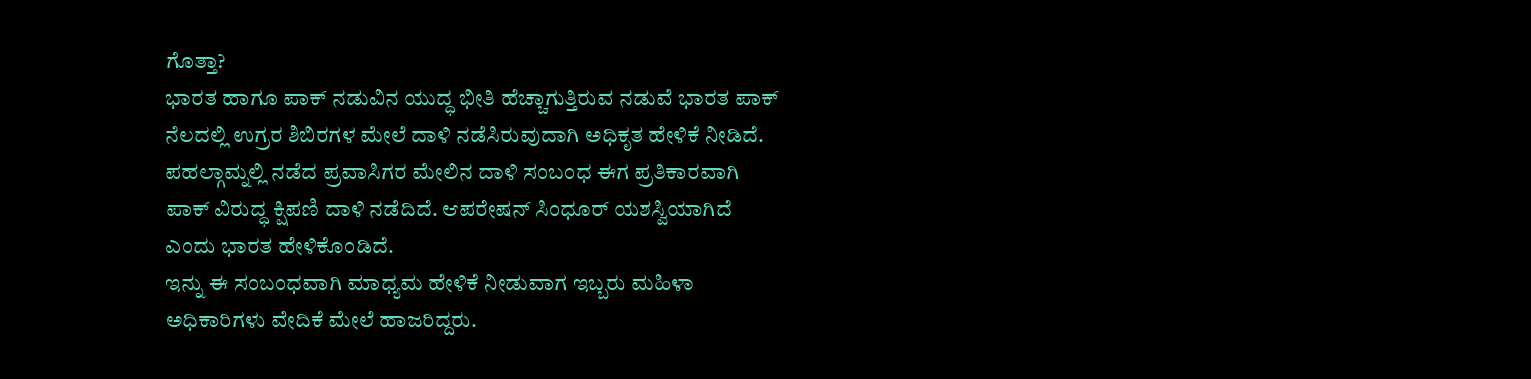ಗೊತ್ತಾ?
ಭಾರತ ಹಾಗೂ ಪಾಕ್ ನಡುವಿನ ಯುದ್ಧ ಭೀತಿ ಹೆಚ್ಚಾಗುತ್ತಿರುವ ನಡುವೆ ಭಾರತ ಪಾಕ್ ನೆಲದಲ್ಲಿ ಉಗ್ರರ ಶಿಬಿರಗಳ ಮೇಲೆ ದಾಳಿ ನಡೆಸಿರುವುದಾಗಿ ಅಧಿಕೃತ ಹೇಳಿಕೆ ನೀಡಿದೆ. ಪಹಲ್ಗಾಮ್ನಲ್ಲಿ ನಡೆದ ಪ್ರವಾಸಿಗರ ಮೇಲಿನ ದಾಳಿ ಸಂಬಂಧ ಈಗ ಪ್ರತಿಕಾರವಾಗಿ ಪಾಕ್ ವಿರುದ್ಧ ಕ್ಷಿಪಣಿ ದಾಳಿ ನಡೆದಿದೆ. ಆಪರೇಷನ್ ಸಿಂಧೂರ್ ಯಶಸ್ವಿಯಾಗಿದೆ ಎಂದು ಭಾರತ ಹೇಳಿಕೊಂಡಿದೆ.
ಇನ್ನು ಈ ಸಂಬಂಧವಾಗಿ ಮಾಧ್ಯಮ ಹೇಳಿಕೆ ನೀಡುವಾಗ ಇಬ್ಬರು ಮಹಿಳಾ ಅಧಿಕಾರಿಗಳು ವೇದಿಕೆ ಮೇಲೆ ಹಾಜರಿದ್ದರು.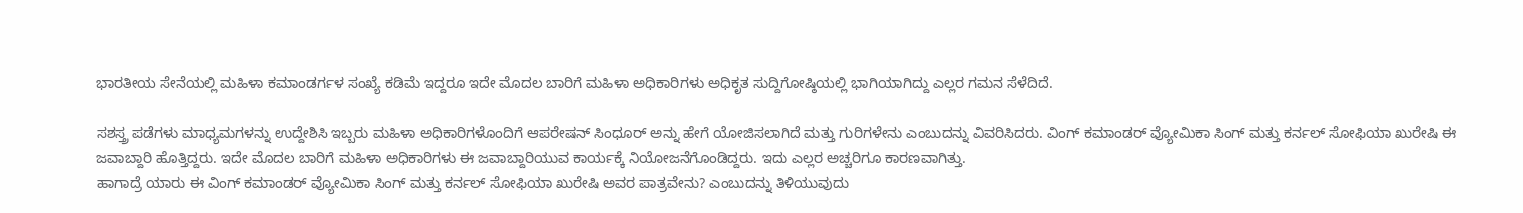ಭಾರತೀಯ ಸೇನೆಯಲ್ಲಿ ಮಹಿಳಾ ಕಮಾಂಡರ್ಗಳ ಸಂಖ್ಯೆ ಕಡಿಮೆ ಇದ್ದರೂ ಇದೇ ಮೊದಲ ಬಾರಿಗೆ ಮಹಿಳಾ ಅಧಿಕಾರಿಗಳು ಅಧಿಕೃತ ಸುದ್ದಿಗೋಷ್ಠಿಯಲ್ಲಿ ಭಾಗಿಯಾಗಿದ್ದು ಎಲ್ಲರ ಗಮನ ಸೆಳೆದಿದೆ.

ಸಶಸ್ತ್ರ ಪಡೆಗಳು ಮಾಧ್ಯಮಗಳನ್ನು ಉದ್ದೇಶಿಸಿ ಇಬ್ಬರು ಮಹಿಳಾ ಅಧಿಕಾರಿಗಳೊಂದಿಗೆ ಆಪರೇಷನ್ ಸಿಂಧೂರ್ ಅನ್ನು ಹೇಗೆ ಯೋಜಿಸಲಾಗಿದೆ ಮತ್ತು ಗುರಿಗಳೇನು ಎಂಬುದನ್ನು ವಿವರಿಸಿದರು. ವಿಂಗ್ ಕಮಾಂಡರ್ ವ್ಯೋಮಿಕಾ ಸಿಂಗ್ ಮತ್ತು ಕರ್ನಲ್ ಸೋಫಿಯಾ ಖುರೇಷಿ ಈ ಜವಾಬ್ದಾರಿ ಹೊತ್ತಿದ್ದರು. ಇದೇ ಮೊದಲ ಬಾರಿಗೆ ಮಹಿಳಾ ಅಧಿಕಾರಿಗಳು ಈ ಜವಾಬ್ದಾರಿಯುವ ಕಾರ್ಯಕ್ಕೆ ನಿಯೋಜನೆಗೊಂಡಿದ್ದರು. ಇದು ಎಲ್ಲರ ಅಚ್ಚರಿಗೂ ಕಾರಣವಾಗಿತ್ತು.
ಹಾಗಾದ್ರೆ ಯಾರು ಈ ವಿಂಗ್ ಕಮಾಂಡರ್ ವ್ಯೋಮಿಕಾ ಸಿಂಗ್ ಮತ್ತು ಕರ್ನಲ್ ಸೋಫಿಯಾ ಖುರೇಷಿ ಅವರ ಪಾತ್ರವೇನು? ಎಂಬುದನ್ನು ತಿಳಿಯುವುದು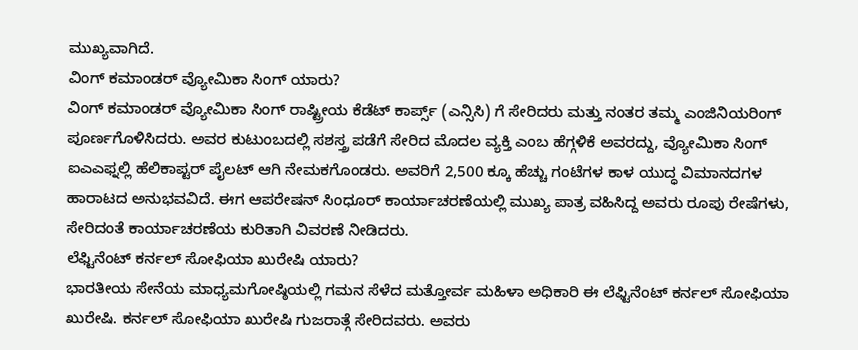ಮುಖ್ಯವಾಗಿದೆ.
ವಿಂಗ್ ಕಮಾಂಡರ್ ವ್ಯೋಮಿಕಾ ಸಿಂಗ್ ಯಾರು?
ವಿಂಗ್ ಕಮಾಂಡರ್ ವ್ಯೋಮಿಕಾ ಸಿಂಗ್ ರಾಷ್ಟ್ರೀಯ ಕೆಡೆಟ್ ಕಾರ್ಪ್ಸ್ (ಎನ್ಸಿಸಿ) ಗೆ ಸೇರಿದರು ಮತ್ತು ನಂತರ ತಮ್ಮ ಎಂಜಿನಿಯರಿಂಗ್ ಪೂರ್ಣಗೊಳಿಸಿದರು. ಅವರ ಕುಟುಂಬದಲ್ಲಿ ಸಶಸ್ತ್ರ ಪಡೆಗೆ ಸೇರಿದ ಮೊದಲ ವ್ಯಕ್ತಿ ಎಂಬ ಹೆಗ್ಗಳಿಕೆ ಅವರದ್ದು, ವ್ಯೋಮಿಕಾ ಸಿಂಗ್ ಐಎಎಫ್ನಲ್ಲಿ ಹೆಲಿಕಾಪ್ಟರ್ ಪೈಲಟ್ ಆಗಿ ನೇಮಕಗೊಂಡರು. ಅವರಿಗೆ 2,500 ಕ್ಕೂ ಹೆಚ್ಚು ಗಂಟೆಗಳ ಕಾಳ ಯುದ್ಧ ವಿಮಾನದಗಳ ಹಾರಾಟದ ಅನುಭವವಿದೆ. ಈಗ ಆಪರೇಷನ್ ಸಿಂಧೂರ್ ಕಾರ್ಯಾಚರಣೆಯಲ್ಲಿ ಮುಖ್ಯ ಪಾತ್ರ ವಹಿಸಿದ್ದ ಅವರು ರೂಪು ರೇಷೆಗಳು, ಸೇರಿದಂತೆ ಕಾರ್ಯಾಚರಣೆಯ ಕುರಿತಾಗಿ ವಿವರಣೆ ನೀಡಿದರು.
ಲೆಫ್ಟಿನೆಂಟ್ ಕರ್ನಲ್ ಸೋಫಿಯಾ ಖುರೇಷಿ ಯಾರು?
ಭಾರತೀಯ ಸೇನೆಯ ಮಾಧ್ಯಮಗೋಷ್ಠಿಯಲ್ಲಿ ಗಮನ ಸೆಳೆದ ಮತ್ತೋರ್ವ ಮಹಿಳಾ ಅಧಿಕಾರಿ ಈ ಲೆಫ್ಟಿನೆಂಟ್ ಕರ್ನಲ್ ಸೋಫಿಯಾ ಖುರೇಷಿ. ಕರ್ನಲ್ ಸೋಫಿಯಾ ಖುರೇಷಿ ಗುಜರಾತ್ಗೆ ಸೇರಿದವರು. ಅವರು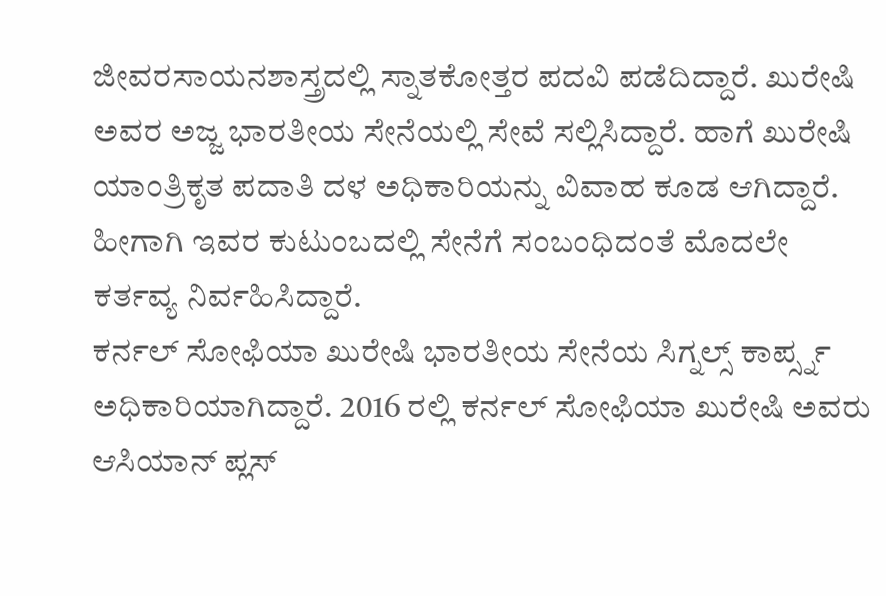ಜೀವರಸಾಯನಶಾಸ್ತ್ರದಲ್ಲಿ ಸ್ನಾತಕೋತ್ತರ ಪದವಿ ಪಡೆದಿದ್ದಾರೆ. ಖುರೇಷಿ ಅವರ ಅಜ್ಜ ಭಾರತೀಯ ಸೇನೆಯಲ್ಲಿ ಸೇವೆ ಸಲ್ಲಿಸಿದ್ದಾರೆ. ಹಾಗೆ ಖುರೇಷಿ ಯಾಂತ್ರಿಕೃತ ಪದಾತಿ ದಳ ಅಧಿಕಾರಿಯನ್ನು ವಿವಾಹ ಕೂಡ ಆಗಿದ್ದಾರೆ. ಹೀಗಾಗಿ ಇವರ ಕುಟುಂಬದಲ್ಲಿ ಸೇನೆಗೆ ಸಂಬಂಧಿದಂತೆ ಮೊದಲೇ ಕರ್ತವ್ಯ ನಿರ್ವಹಿಸಿದ್ದಾರೆ.
ಕರ್ನಲ್ ಸೋಫಿಯಾ ಖುರೇಷಿ ಭಾರತೀಯ ಸೇನೆಯ ಸಿಗ್ನಲ್ಸ್ ಕಾರ್ಪ್ಸ್ನ ಅಧಿಕಾರಿಯಾಗಿದ್ದಾರೆ. 2016 ರಲ್ಲಿ ಕರ್ನಲ್ ಸೋಫಿಯಾ ಖುರೇಷಿ ಅವರು ಆಸಿಯಾನ್ ಪ್ಲಸ್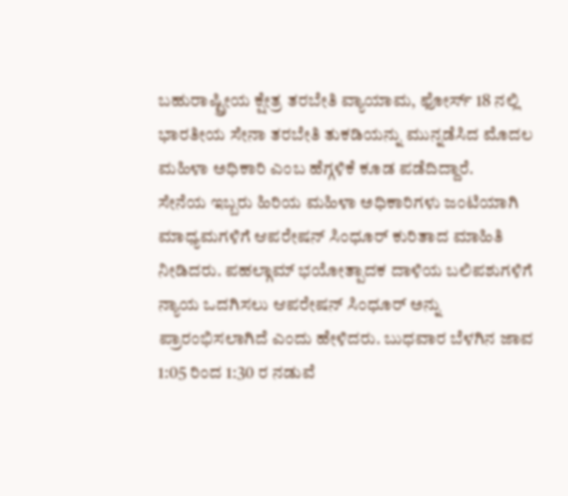ಬಹುರಾಷ್ಟ್ರೀಯ ಕ್ಷೇತ್ರ ತರಬೇತಿ ವ್ಯಾಯಾಮ, ಫೋರ್ಸ್ 18 ನಲ್ಲಿ ಭಾರತೀಯ ಸೇನಾ ತರಬೇತಿ ತುಕಡಿಯನ್ನು ಮುನ್ನಡೆಸಿದ ಮೊದಲ ಮಹಿಳಾ ಅಧಿಕಾರಿ ಎಂಬ ಹೆಗ್ಗಳಿಕೆ ಕೂಡ ಪಡೆದಿದ್ದಾರೆ.
ಸೇನೆಯ ಇಬ್ಬರು ಹಿರಿಯ ಮಹಿಳಾ ಅಧಿಕಾರಿಗಳು ಜಂಟಿಯಾಗಿ ಮಾಧ್ಯಮಗಳಿಗೆ ಆಪರೇಷನ್ ಸಿಂಧೂರ್ ಕುರಿತಾದ ಮಾಹಿತಿ ನೀಡಿದರು. ಪಹಲ್ಗಾಮ್ ಭಯೋತ್ಪಾದಕ ದಾಳಿಯ ಬಲಿಪಶುಗಳಿಗೆ ನ್ಯಾಯ ಒದಗಿಸಲು ಆಪರೇಷನ್ ಸಿಂಧೂರ್ ಅನ್ನು ಪ್ರಾರಂಭಿಸಲಾಗಿದೆ ಎಂದು ಹೇಳಿದರು. ಬುಧವಾರ ಬೆಳಗಿನ ಜಾವ 1:05 ರಿಂದ 1:30 ರ ನಡುವೆ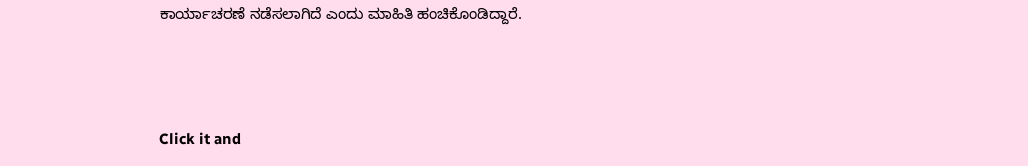ಕಾರ್ಯಾಚರಣೆ ನಡೆಸಲಾಗಿದೆ ಎಂದು ಮಾಹಿತಿ ಹಂಚಿಕೊಂಡಿದ್ದಾರೆ.



Click it and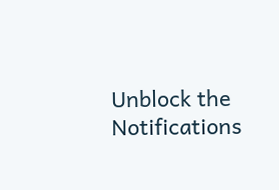Unblock the Notifications